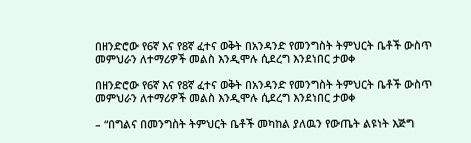በዘንድሮው የ6ኛ እና የ8ኛ ፈተና ወቅት በአንዳንድ የመንግስት ትምህርት ቤቶች ውስጥ መምህራን ለተማሪዎች መልስ እንዲሞሉ ሲደረግ እንደነበር ታወቀ

በዘንድሮው የ6ኛ እና የ8ኛ ፈተና ወቅት በአንዳንድ የመንግስት ትምህርት ቤቶች ውስጥ መምህራን ለተማሪዎች መልስ እንዲሞሉ ሲደረግ እንደነበር ታወቀ

– “በግልና በመንግስት ትምህርት ቤቶች መካከል ያለዉን የውጤት ልዩነት እጅግ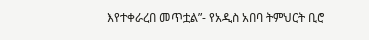እየተቀራረበ መጥቷል”- የአዲስ አበባ ትምህርት ቢሮ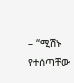– “ሚሽኑ የተሰጣቸው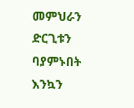መምህራን ድርጊቱን ባያምኑበት እንኳን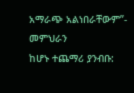አማራጭ አልነበራቸውም”- መምህራን
ከሆኑ ተጨማሪ ያንብቡ: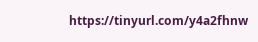https://tinyurl.com/y4a2fhnw